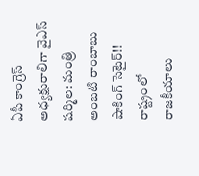ఏపీ కాంగ్రెస్ అధ్యక్షురాలిగా వైఎస్ షర్మిల: మంత్రి అంబటి రాంబాబు షాకింగ్ సెటైర్!!
రాష్ట్రంలో రాజకీయాలు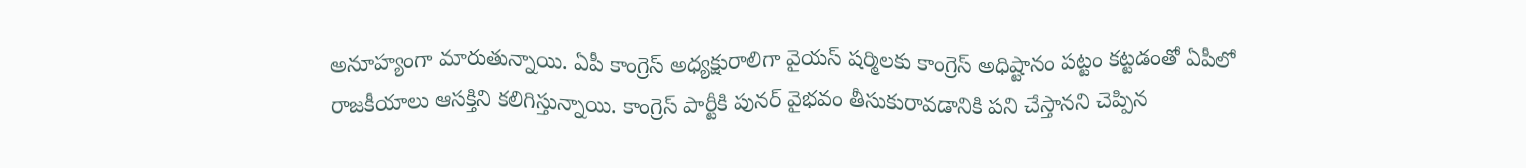అనూహ్యంగా మారుతున్నాయి. ఏపీ కాంగ్రెస్ అధ్యక్షురాలిగా వైయస్ షర్మిలకు కాంగ్రెస్ అధిష్టానం పట్టం కట్టడంతో ఏపీలో రాజకీయాలు ఆసక్తిని కలిగిస్తున్నాయి. కాంగ్రెస్ పార్టీకి పునర్ వైభవం తీసుకురావడానికి పని చేస్తానని చెప్పిన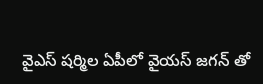వైఎస్ షర్మిల ఏపీలో వైయస్ జగన్ తో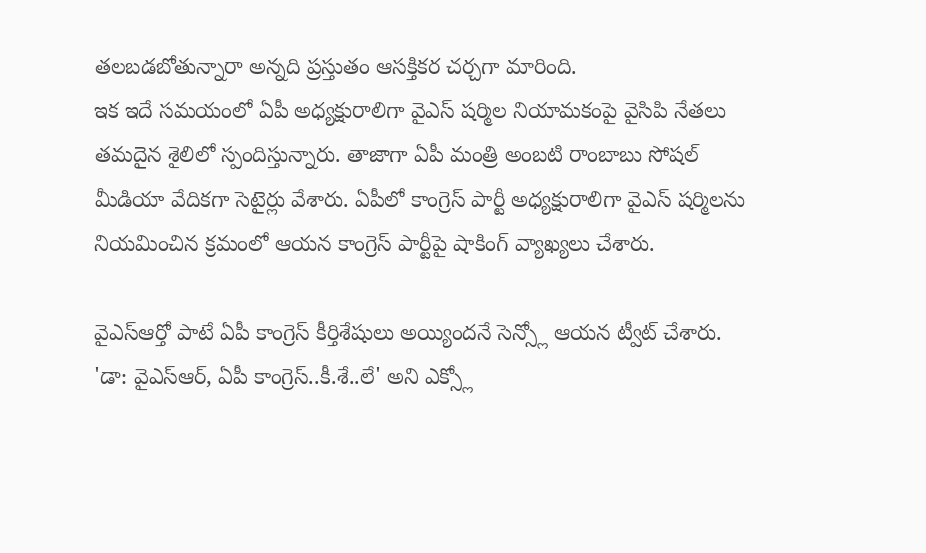తలబడబోతున్నారా అన్నది ప్రస్తుతం ఆసక్తికర చర్చగా మారింది.
ఇక ఇదే సమయంలో ఏపీ అధ్యక్షురాలిగా వైఎస్ షర్మిల నియామకంపై వైసిపి నేతలు తమదైన శైలిలో స్పందిస్తున్నారు. తాజాగా ఏపీ మంత్రి అంబటి రాంబాబు సోషల్ మీడియా వేదికగా సెటైర్లు వేశారు. ఏపీలో కాంగ్రెస్ పార్టీ అధ్యక్షురాలిగా వైఎస్ షర్మిలను నియమించిన క్రమంలో ఆయన కాంగ్రెస్ పార్టీపై షాకింగ్ వ్యాఖ్యలు చేశారు.

వైఎస్ఆర్తో పాటే ఏపీ కాంగ్రెస్ కీర్తిశేషులు అయ్యిందనే సెన్స్లో ఆయన ట్వీట్ చేశారు. 'డా: వైఎస్ఆర్, ఏపీ కాంగ్రెస్..కీ.శే..లే' అని ఎక్స్లో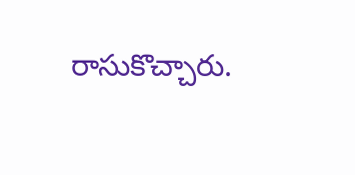రాసుకొచ్చారు.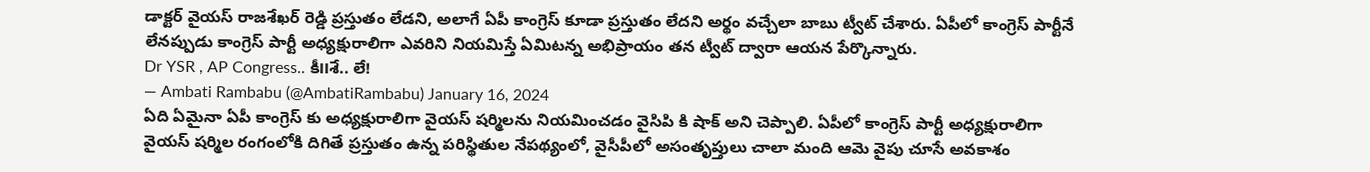డాక్టర్ వైయస్ రాజశేఖర్ రెడ్డి ప్రస్తుతం లేడని, అలాగే ఏపీ కాంగ్రెస్ కూడా ప్రస్తుతం లేదని అర్థం వచ్చేలా బాబు ట్వీట్ చేశారు. ఏపీలో కాంగ్రెస్ పార్టీనే లేనప్పుడు కాంగ్రెస్ పార్టీ అధ్యక్షురాలిగా ఎవరిని నియమిస్తే ఏమిటన్న అభిప్రాయం తన ట్వీట్ ద్వారా ఆయన పేర్కొన్నారు.
Dr YSR , AP Congress.. కీ౹౹శే.. లే!
— Ambati Rambabu (@AmbatiRambabu) January 16, 2024
ఏది ఏమైనా ఏపీ కాంగ్రెస్ కు అధ్యక్షురాలిగా వైయస్ షర్మిలను నియమించడం వైసిపి కి షాక్ అని చెప్పాలి. ఏపీలో కాంగ్రెస్ పార్టీ అధ్యక్షురాలిగా వైయస్ షర్మిల రంగంలోకి దిగితే ప్రస్తుతం ఉన్న పరిస్థితుల నేపథ్యంలో, వైసీపీలో అసంతృప్తులు చాలా మంది ఆమె వైపు చూసే అవకాశం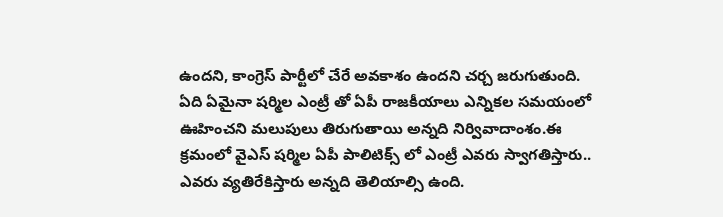ఉందని, కాంగ్రెస్ పార్టీలో చేరే అవకాశం ఉందని చర్చ జరుగుతుంది.
ఏది ఏమైనా షర్మిల ఎంట్రీ తో ఏపీ రాజకీయాలు ఎన్నికల సమయంలో ఊహించని మలుపులు తిరుగుతాయి అన్నది నిర్వివాదాంశం.ఈ క్రమంలో వైఎస్ షర్మిల ఏపీ పాలిటిక్స్ లో ఎంట్రీ ఎవరు స్వాగతిస్తారు.. ఎవరు వ్యతిరేకిస్తారు అన్నది తెలియాల్సి ఉంది.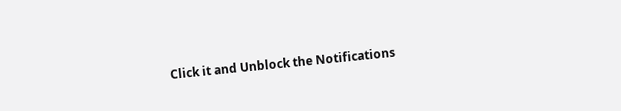Click it and Unblock the Notifications